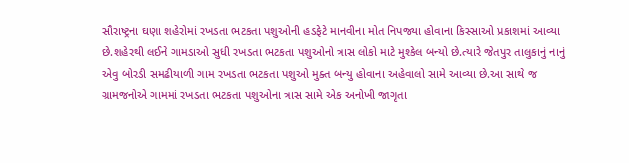સૌરાષ્ટ્રના ઘણા શહેરોમાં રખડતા ભટકતા પશુઓની હડફેટે માનવીના મોત નિપજ્યા હોવાના કિસ્સાઓ પ્રકાશમાં આવ્યા છે.શહેરથી લઈને ગામડાઓ સુધી રખડતા ભટકતા પશુઓનો ત્રાસ લોકો માટે મુશ્કેલ બન્યો છે.ત્યારે જેતપુર તાલુકાનું નાનું એવુ બોરડી સમઢીયાળી ગામ રખડતા ભટકતા પશુઓ મુક્ત બન્યુ હોવાના અહેવાલો સામે આવ્યા છે.આ સાથે જ ગ્રામજનોએ ગામમાં રખડતા ભટકતા પશુઓના ત્રાસ સામે એક અનોખી જાગૃતા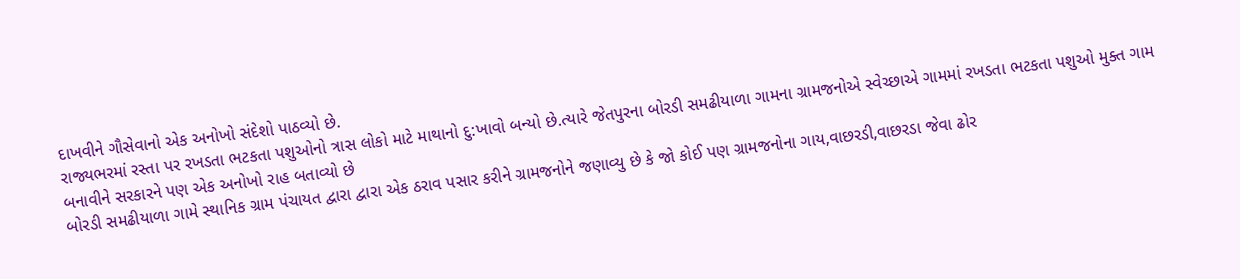દાખવીને ગૌસેવાનો એક અનોખો સંદેશો પાઠવ્યો છે.
રાજ્યભરમાં રસ્તા પર રખડતા ભટકતા પશુઓનો ત્રાસ લોકો માટે માથાનો દુ:ખાવો બન્યો છે.ત્યારે જેતપુરના બોરડી સમઢીયાળા ગામના ગ્રામજનોએ સ્વેચ્છાએ ગામમાં રખડતા ભટકતા પશુઓ મુક્ત ગામ બનાવીને સરકારને પણ એક અનોખો રાહ બતાવ્યો છે
બોરડી સમઢીયાળા ગામે સ્થાનિક ગ્રામ પંચાયત દ્વારા દ્વારા એક ઠરાવ પસાર કરીને ગ્રામજનોને જણાવ્યુ છે કે જો કોઈ પણ ગ્રામજનોના ગાય,વાછરડી,વાછરડા જેવા ઢોર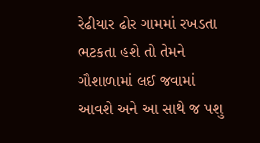રેઢીયાર ઢોર ગામમાં રખડતા ભટકતા હશે તો તેમને ગૌશાળામાં લઈ જવામાં આવશે અને આ સાથે જ પશુ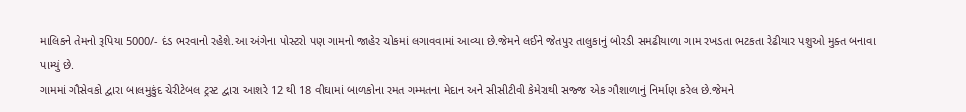માલિકને તેમનો રૂપિયા 5000/- દંડ ભરવાનો રહેશે.આ અંગેના પોસ્ટરો પણ ગામનો જાહેર ચોકમાં લગાવવામાં આવ્યા છે.જેમને લઈને જેતપુર તાલુકાનું બોરડી સમઢીયાળા ગામ રખડતા ભટકતા રેઢીયાર પશુઓ મુક્ત બનાવા પામ્યું છે.
ગામમાં ગૌસેવકો દ્વારા બાલમુકુંદ ચેરીટેબલ ટ્રસ્ટ દ્વારા આશરે 12 થી 18 વીઘામાં બાળકોના રમત ગમ્મતના મેદાન અને સીસીટીવી કેમેરાથી સજ્જ એક ગૌશાળાનું નિર્માણ કરેલ છે.જેમને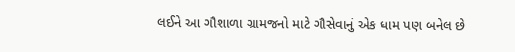લઈને આ ગૌશાળા ગ્રામજનો માટે ગૌસેવાનું એક ધામ પણ બનેલ છે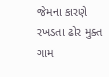જેમના કારણે રખડતા ઢોર મુક્ત ગામ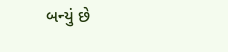બન્યું છે